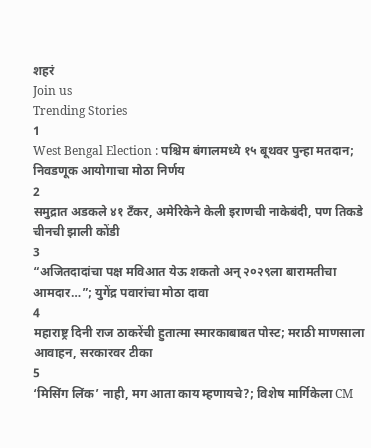शहरं
Join us
Trending Stories
1
West Bengal Election : पश्चिम बंगालमध्ये १५ बूथवर पुन्हा मतदान; निवडणूक आयोगाचा मोठा निर्णय
2
समुद्रात अडकले ४१ टँकर, अमेरिकेने केली इराणची नाकेबंदी, पण तिकडे चीनची झाली कोंडी
3
“अजितदादांचा पक्ष मविआत येऊ शकतो अन् २०२९ला बारामतीचा आमदार…”; युगेंद्र पवारांचा मोठा दावा
4
महाराष्ट्र दिनी राज ठाकरेंची हुतात्मा स्मारकाबाबत पोस्ट; मराठी माणसाला आवाहन, सरकारवर टीका
5
‘मिसिंग लिंक’ नाही, मग आता काय म्हणायचे?; विशेष मार्गिकेला CM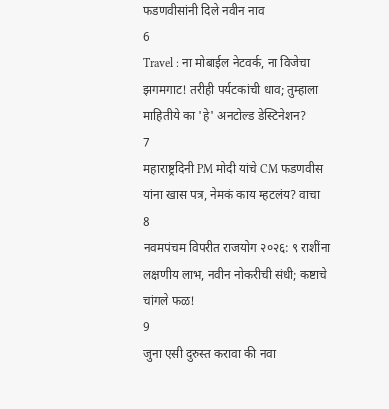फडणवीसांनी दिले नवीन नाव
6
Travel : ना मोबाईल नेटवर्क, ना विजेचा झगमगाट! तरीही पर्यटकांची धाव; तुम्हाला माहितीये का 'हे' अनटोल्ड डेस्टिनेशन?
7
महाराष्ट्रदिनी PM मोदी यांचे CM फडणवीस यांना खास पत्र, नेमकं काय म्हटलंय? वाचा
8
नवमपंचम विपरीत राजयोग २०२६: ९ राशींना लक्षणीय लाभ, नवीन नोकरीची संधी; कष्टाचे चांगले फळ!
9
जुना एसी दुरुस्त करावा की नवा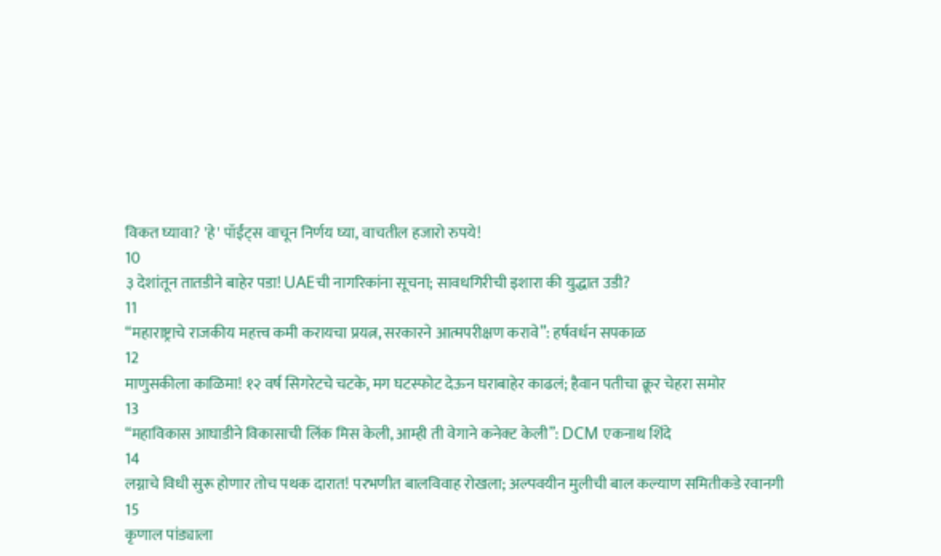विकत घ्यावा? 'हे' पॉईंट्स वाचून निर्णय घ्या, वाचतील हजारो रुपये!
10
३ देशांतून तातडीने बाहेर पडा! UAEची नागरिकांना सूचना; सावधगिरीची इशारा की युद्धात उडी?
11
“महाराष्ट्राचे राजकीय महत्त्व कमी करायचा प्रयत्न, सरकारने आत्मपरीक्षण करावे”: हर्षवर्धन सपकाळ
12
माणुसकीला काळिमा! १२ वर्ष सिगरेटचे चटके, मग घटस्फोट देऊन घराबाहेर काढलं; हैवान पतीचा क्रूर चेहरा समोर
13
“महाविकास आघाडीने विकासाची लिंक मिस केली, आम्ही ती वेगाने कनेक्ट केली”: DCM एकनाथ शिंदे
14
लग्नाचे विधी सुरू होणार तोच पथक दारात! परभणीत बालविवाह रोखला; अल्पवयीन मुलीची बाल कल्याण समितीकडे रवानगी
15
कृणाल पांड्याला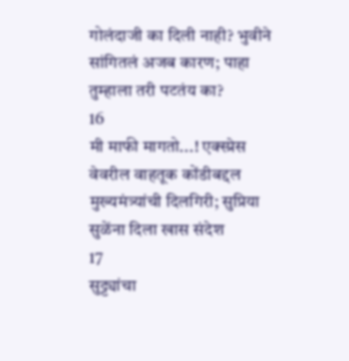गोलंदाजी का दिली नाही? भुवीने सांगितलं अजब कारण; पाहा तुम्हाला तरी पटतंय का?
16
मी माफी मागतो...! एक्स्प्रेस वेवरील वाहतूक कोंडीबद्दल मुख्यमंत्र्यांची दिलगिरी; सुप्रिया सुळेंना दिला खास संदेश
17
सुट्ट्यांचा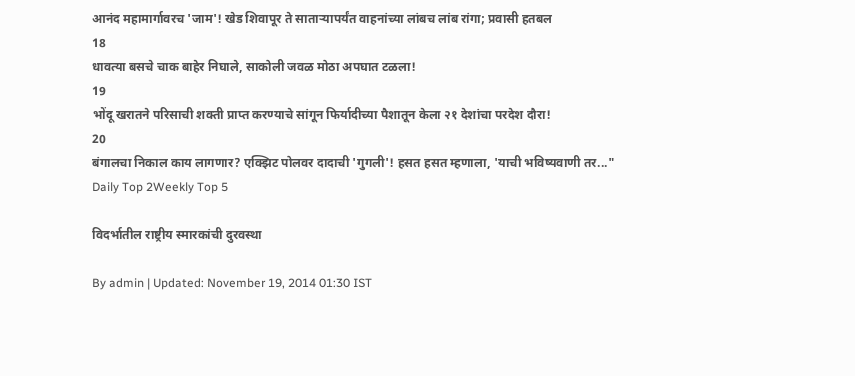आनंद महामार्गावरच 'जाम'! खेड शिवापूर ते साताऱ्यापर्यंत वाहनांच्या लांबच लांब रांगा; प्रवासी हतबल
18
धावत्या बसचे चाक बाहेर निघाले, साकोली जवळ मोठा अपघात टळला!
19
भोंदू खरातने परिसाची शक्ती प्राप्त करण्याचे सांगून फिर्यादीच्या पैशातून केला २१ देशांचा परदेश दौरा!
20
बंगालचा निकाल काय लागणार? एक्झिट पोलवर दादाची 'गुगली'! हसत हसत म्हणाला, 'याची भविष्यवाणी तर..."
Daily Top 2Weekly Top 5

विदर्भातील राष्ट्रीय स्मारकांची दुरवस्था

By admin | Updated: November 19, 2014 01:30 IST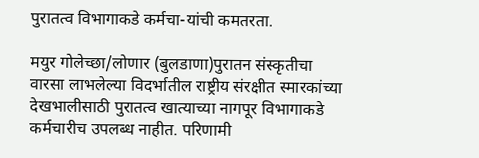पुरातत्व विभागाकडे कर्मचा-यांची कमतरता.

मयुर गोलेच्छा/लोणार (बुलडाणा)पुरातन संस्कृतीचा वारसा लाभलेल्या विदर्भातील राष्ट्रीय संरक्षीत स्मारकांच्या देखभालीसाठी पुरातत्व खात्याच्या नागपूर विभागाकडे कर्मचारीच उपलब्ध नाहीत. परिणामी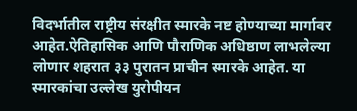विदर्भातील राष्ट्रीय संरक्षीत स्मारके नष्ट होण्याच्या मार्गावर आहेत.ऐतिहासिक आणि पौराणिक अधिष्ठाण लाभलेल्या लोणार शहरात ३३ पुरातन प्राचीन स्मारके आहेत. या स्मारकांचा उल्लेख युरोपीयन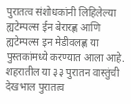पुरातत्व संशोधकांनी लिहिलेल्या ह्यटेम्पल्स ईन बेरारह्ण आणि ह्यटेम्पल्स इन मेडीवलह्ण या पुस्तकांमध्ये करण्यात आला आहे. शहरातील या ३३ पुरातन वास्तुंची देखभाल पुरातत्व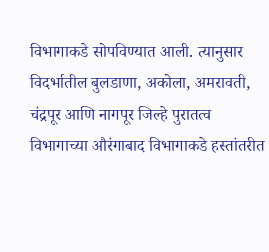विभागाकडे सोपविण्यात आली. त्यानुसार विदर्भातील बुलडाणा, अकोला, अमरावती, चंद्रपूर आणि नागपूर जिल्हे पुरातत्व विभागाच्या औरंगाबाद विभागाकडे हस्तांतरीत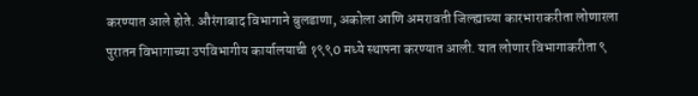करण्यात आले होते. औरंगाबाद विभागाने बुलडाणा, अकोला आणि अमरावती जिल्ह्याच्या कारभाराकरीता लोणारला पुरातन विभागाच्या उपविभागीय कार्यालयाची १९९0 मध्ये स्थापना करण्यात आली. यात लोणार विभागाकरीता ९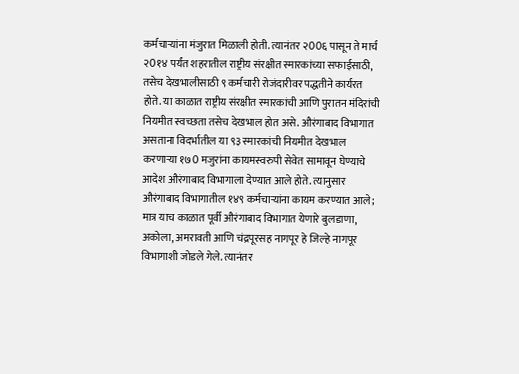कर्मचार्‍यांना मंजुरात मिळाली होती. त्यानंतर २00६ पासून ते मार्च २0१४ पर्यंत शहरातील राष्ट्रीय संरक्षीत स्मारकांच्या सफाईसाठी, तसेच देखभालीसाठी ९ कर्मचारी रोजंदारीवर पद्धतीने कार्यरत होते. या काळात राष्ट्रीय संरक्षीत स्मारकांची आणि पुरातन मंदिरांची नियमीत स्वच्छता तसेच देखभाल होत असे. औरंगाबाद विभागात असताना विदर्भातील या ९३ स्मारकांची नियमीत देखभाल करणार्‍या १७0 मजुरांना कायमस्वरुपी सेवेत सामावून घेण्याचे आदेश औरंगाबाद विभागाला देण्यात आले होते. त्यानुसार औरंगाबाद विभागातील १४९ कर्मचार्‍यांना कायम करण्यात आले; मात्र याच काळात पूर्वी औरंगाबाद विभागात येणारे बुलडाणा, अकोला, अमरावती आणि चंद्रपूरसह नागपूर हे जिल्हे नागपूर विभागाशी जोडले गेले. त्यानंतर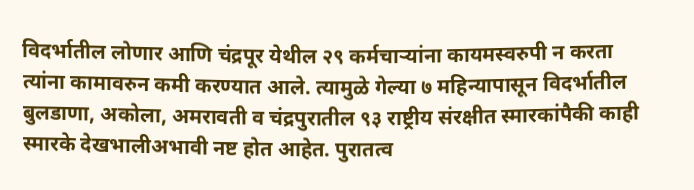विदर्भातील लोणार आणि चंद्रपूर येथील २९ कर्मचार्‍यांना कायमस्वरुपी न करता त्यांना कामावरुन कमी करण्यात आले. त्यामुळे गेल्या ७ महिन्यापासून विदर्भातील बुलडाणा, अकोला, अमरावती व चंद्रपुरातील ९३ राष्ट्रीय संरक्षीत स्मारकांपैकी काही स्मारके देखभालीअभावी नष्ट होत आहेत. पुरातत्व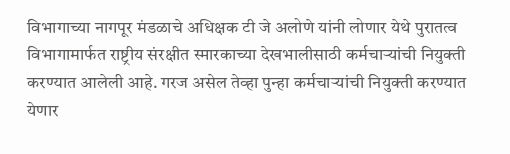विभागाच्या नागपूर मंडळाचे अधिक्षक टी जे अलोणे यांनी लोणार येथे पुरातत्व विभागामार्फत राष्ट्रीय संरक्षीत स्मारकाच्या देखभालीसाठी कर्मचार्‍यांची नियुक्ती करण्यात आलेली आहे. गरज असेल तेव्हा पुन्हा कर्मचार्‍यांची नियुक्ती करण्यात येणार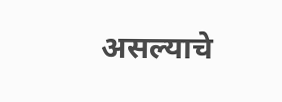असल्याचे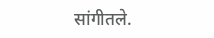सांगीतले.